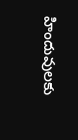హిందువులకు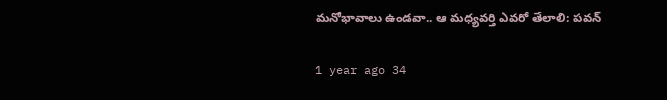మనోభావాలు ఉండవా.. ఆ మధ్యవర్తి ఎవరో తేలాలి: పవన్

1 year ago 34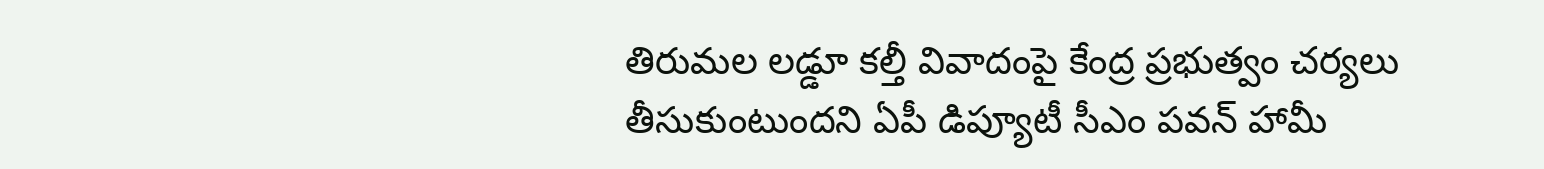తిరుమల లడ్డూ కల్తీ వివాదంపై కేంద్ర ప్రభుత్వం చర్యలు తీసుకుంటుందని ఏపీ డిప్యూటీ సీఎం పవన్ హామీ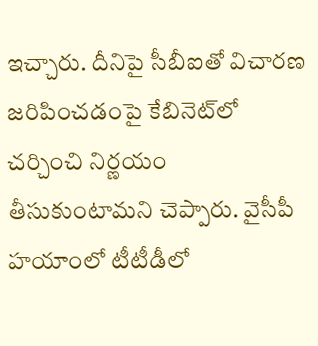ఇచ్చారు. దీనిపై సీబీఐతో విచారణ జరిపించడంపై కేబినెట్‌లో చర్చించి నిర్ణయం తీసుకుంటామని చెప్పారు. వైసీపీ హయాంలో టీటీడీలో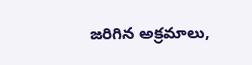జరిగిన అక్రమాలు,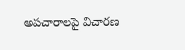అపచారాలపై విచారణ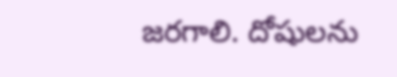జరగాలి. దోషులను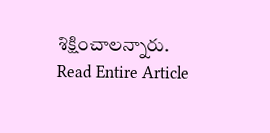శిక్షించాలన్నారు.
Read Entire Article